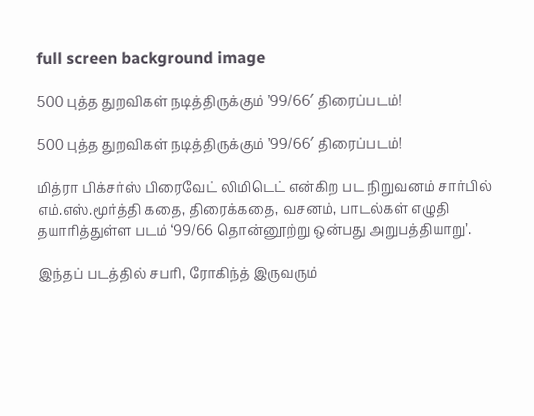full screen background image

500 புத்த துறவிகள் நடித்திருக்கும் ’99/66′ திரைப்படம்!

500 புத்த துறவிகள் நடித்திருக்கும் ’99/66′ திரைப்படம்!

மித்ரா பிக்சர்ஸ் பிரைவேட் லிமிடெட் என்கிற பட நிறுவனம் சார்பில்   எம்.எஸ்.மூர்த்தி கதை, திரைக்கதை, வசனம், பாடல்கள் எழுதி தயாரித்துள்ள படம் ‘99/66 தொன்னூற்று ஒன்பது அறுபத்தியாறு’.

இந்தப் படத்தில் சபரி, ரோகிந்த் இருவரும்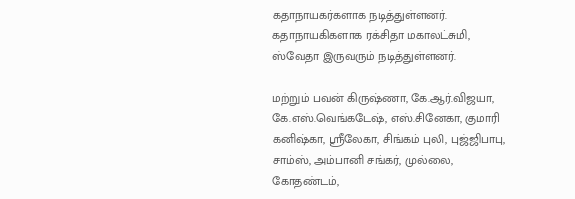கதாநாயகர்களாக நடித்துள்ளனர். கதாநாயகிகளாக ரக்சிதா மகாலட்சுமி,  ஸ்வேதா இருவரும் நடித்துள்ளனர்.

மற்றும் பவன் கிருஷ்ணா, கே.ஆர்.விஜயா, கே.எஸ்.வெங்கடேஷ், எஸ்.சினேகா, குமாரி கனிஷ்கா, ஸ்ரீலேகா, சிங்கம் புலி, புஜ்ஜிபாபு, சாம்ஸ், அம்பானி சங்கர், முல்லை, கோதண்டம்,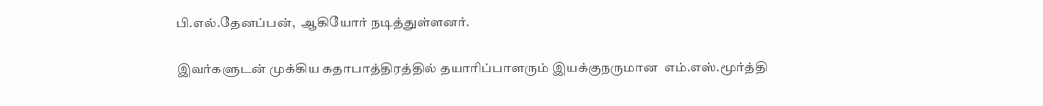பி.எல்.தேனப்பன்,  ஆகியோர் நடித்துள்ளனர்.

இவர்களுடன் முக்கிய கதாபாத்திரத்தில் தயாரிப்பாளரும் இயக்குநருமான  எம்.எஸ்.மூர்த்தி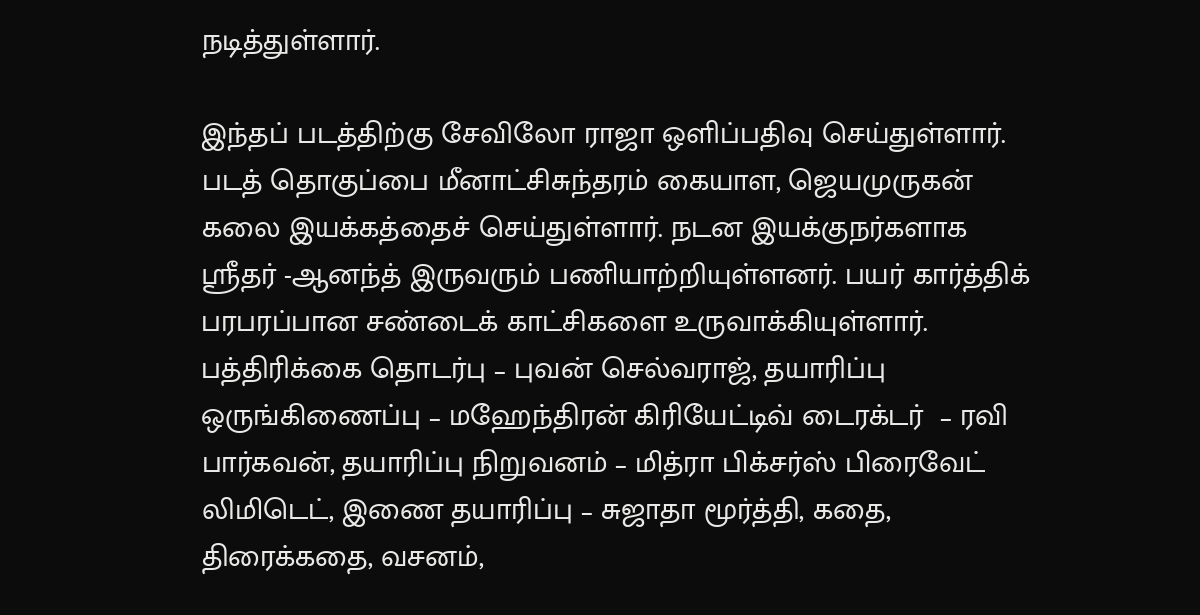நடித்துள்ளார்.

இந்தப் படத்திற்கு சேவிலோ ராஜா ஒளிப்பதிவு செய்துள்ளார். படத் தொகுப்பை மீனாட்சிசுந்தரம் கையாள, ஜெயமுருகன் கலை இயக்கத்தைச் செய்துள்ளார். நடன இயக்குநர்களாக ஸ்ரீதர் -ஆனந்த் இருவரும் பணியாற்றியுள்ளனர். பயர் கார்த்திக் பரபரப்பான சண்டைக் காட்சிகளை உருவாக்கியுள்ளார். பத்திரிக்கை தொடர்பு – புவன் செல்வராஜ், தயாரிப்பு ஒருங்கிணைப்பு – மஹேந்திரன் கிரியேட்டிவ் டைரக்டர்  – ரவி பார்கவன், தயாரிப்பு நிறுவனம் – மித்ரா பிக்சர்ஸ் பிரைவேட் லிமிடெட், இணை தயாரிப்பு – சுஜாதா மூர்த்தி, கதை, திரைக்கதை, வசனம்,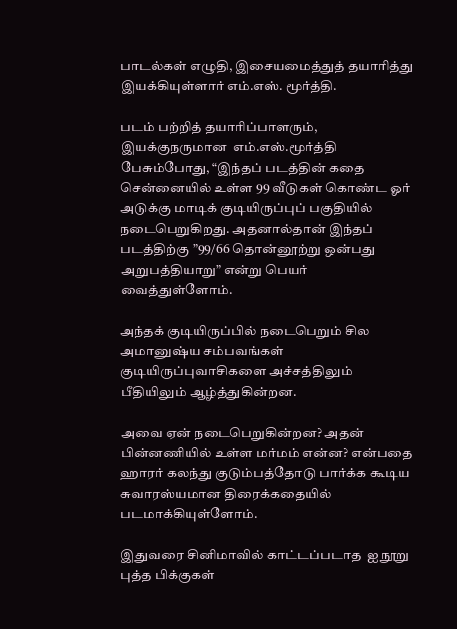பாடல்கள் எழுதி, இசையமைத்துத் தயாரித்து இயக்கியுள்ளார் எம்.எஸ். மூர்த்தி.

படம் பற்றித் தயாரிப்பாளரும், இயக்குநருமான  எம்.எஸ்.மூர்த்தி பேசும்போது, “இந்தப் படத்தின் கதை சென்னையில் உள்ள 99 வீடுகள் கொண்ட ஓர் அடுக்கு மாடிக் குடியிருப்புப் பகுதியில் நடைபெறுகிறது. அதனால்தான் இந்தப் படத்திற்கு ”99/66 தொன்னூற்று ஒன்பது அறுபத்தியாறு” என்று பெயர் வைத்துள்ளோம்.

அந்தக் குடியிருப்பில் நடைபெறும் சில அமானுஷ்ய சம்பவங்கள் குடியிருப்புவாசிகளை அச்சத்திலும் பீதியிலும் ஆழ்த்துகின்றன.

அவை ஏன் நடைபெறுகின்றன? அதன் பின்னணியில் உள்ள மர்மம் என்ன? என்பதை ஹாரர் கலந்து குடும்பத்தோடு பார்க்க கூடிய சுவாரஸ்யமான திரைக்கதையில் படமாக்கியுள்ளோம்.

இதுவரை சினிமாவில் காட்டப்படாத  ஐநூறு புத்த பிக்குகள்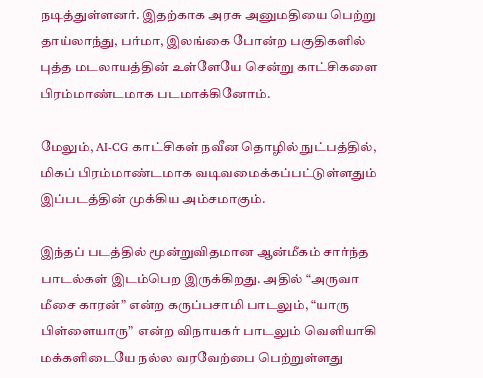நடித்துள்ளனர். இதற்காக அரசு அனுமதியை பெற்று தாய்லாந்து, பர்மா, இலங்கை போன்ற பகுதிகளில் புத்த மடலாயத்தின் உள்ளேயே சென்று காட்சிகளை பிரம்மாண்டமாக படமாக்கினோம்.

மேலும், AI-CG காட்சிகள் நவீன தொழில் நுட்பத்தில், மிகப் பிரம்மாண்டமாக வடிவமைக்கப்பட்டுள்ளதும் இப்படத்தின் முக்கிய அம்சமாகும்.

இந்தப் படத்தில் மூன்றுவிதமான ஆன்மீகம் சார்ந்த பாடல்கள் இடம்பெற இருக்கிறது. அதில் “அருவா மீசை காரன்” என்ற கருப்பசாமி பாடலும், “யாரு பிள்ளையாரு”  என்ற விநாயகர் பாடலும் வெளியாகி மக்களிடையே நல்ல வரவேற்பை பெற்றுள்ளது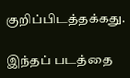குறிப்பிடத்தக்கது.

இந்தப் படத்தை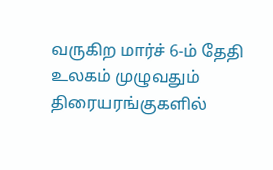வருகிற மார்ச் 6-ம் தேதி உலகம் முழுவதும் திரையரங்குகளில்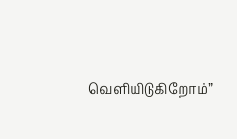வெளியிடுகிறோம்”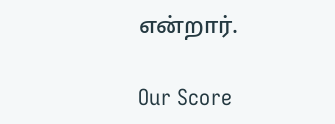என்றார்.

Our Score